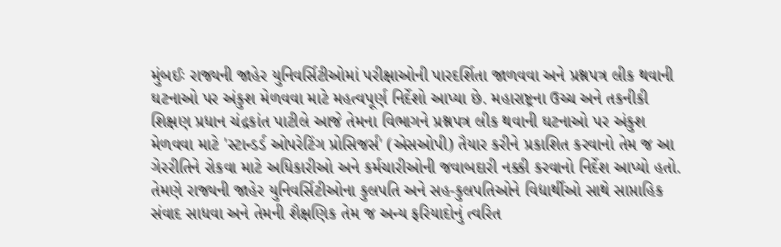મુંબઈઃ રાજ્યની જાહેર યુનિવર્સિટીઓમાં પરીક્ષાઓની પારદર્શિતા જાળવવા અને પ્રશ્નપત્ર લીક થવાની ઘટનાઓ પર અંકુશ મેળવવા માટે મહત્વપૂર્ણ નિર્દેશો આપ્યા છે. મહારાષ્ટ્રના ઉચ્ચ અને તકનીકી શિક્ષણ પ્રધાન ચંદ્રકાંત પાટીલે આજે તેમના વિભાગને પ્રશ્નપત્ર લીક થવાની ઘટનાઓ પર અંકુશ મેળવવા માટે 'સ્ટાન્ડર્ડ ઓપરેટિંગ પ્રોસિજર્સ' (એસઓપી) તૈયાર કરીને પ્રકાશિત કરવાનો તેમ જ આ ગેરરીતિને રોકવા માટે અધિકારીઓ અને કર્મચારીઓની જવાબદારી નક્કી કરવાનો નિર્દેશ આપ્યો હતો.
તેમણે રાજ્યની જાહેર યુનિવર્સિટીઓના કુલપતિ અને સહ-કુલપતિઓને વિદ્યાર્થીઓ સાથે સાપ્તાહિક સંવાદ સાધવા અને તેમની શૈક્ષણિક તેમ જ અન્ય ફરિયાદોનું ત્વરિત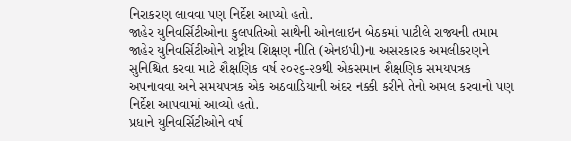નિરાકરણ લાવવા પણ નિર્દેશ આપ્યો હતો.
જાહેર યુનિવર્સિટીઓના કુલપતિઓ સાથેની ઓનલાઇન બેઠકમાં પાટીલે રાજ્યની તમામ જાહેર યુનિવર્સિટીઓને રાષ્ટ્રીય શિક્ષણ નીતિ (એનઇપી)ના અસરકારક અમલીકરણને સુનિશ્ચિત કરવા માટે શૈક્ષણિક વર્ષ ૨૦૨૬-૨૭થી એકસમાન શૈક્ષણિક સમયપત્રક અપનાવવા અને સમયપત્રક એક અઠવાડિયાની અંદર નક્કી કરીને તેનો અમલ કરવાનો પણ નિર્દેશ આપવામાં આવ્યો હતો.
પ્રધાને યુનિવર્સિટીઓને વર્ષ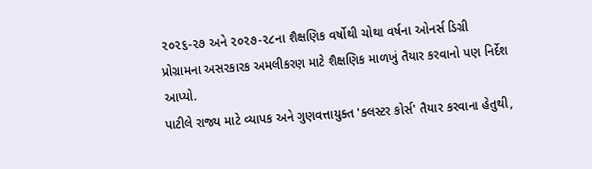૨૦૨૬-૨૭ અને ૨૦૨૭-૨૮ના શૈક્ષણિક વર્ષોથી ચોથા વર્ષના ઓનર્સ ડિગ્રી પ્રોગ્રામના અસરકારક અમલીકરણ માટે શૈક્ષણિક માળખું તૈયાર કરવાનો પણ નિર્દેશ આપ્યો.
પાટીલે રાજ્ય માટે વ્યાપક અને ગુણવત્તાયુક્ત 'ક્લસ્ટર કોર્સ' તૈયાર કરવાના હેતુથી,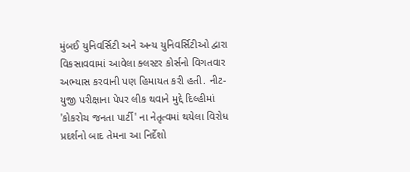મુંબઈ યુનિવર્સિટી અને અન્ય યુનિવર્સિટીઓ દ્વારા વિકસાવવામાં આવેલા ક્લસ્ટર કોર્સનો વિગતવાર અભ્યાસ કરવાની પણ હિમાયત કરી હતી. નીટ-યુજી પરીક્ષાના પેપર લીક થવાને મુદ્દે દિલ્હીમાં 'કોકરોચ જનતા પાર્ટી' ના નેતૃત્વમાં થયેલા વિરોધ પ્રદર્શનો બાદ તેમના આ નિર્દેશો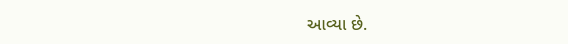આવ્યા છે.